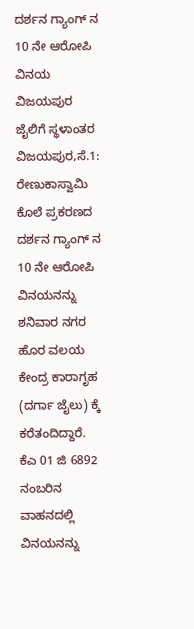ದರ್ಶನ ಗ್ಯಾಂಗ್ ನ 10 ನೇ ಆರೋಪಿ ವಿನಯ ವಿಜಯಪುರ ಜೈಲಿಗೆ ಸ್ಥಳಾಂತರ
ವಿಜಯಪುರ,ಸೆ.1: ರೇಣುಕಾಸ್ವಾಮಿ ಕೊಲೆ ಪ್ರಕರಣದ ದರ್ಶನ ಗ್ಯಾಂಗ್ ನ 10 ನೇ ಆರೋಪಿ ವಿನಯನನ್ನು ಶನಿವಾರ ನಗರ ಹೊರ ವಲಯ ಕೇಂದ್ರ ಕಾರಾಗೃಹ (ದರ್ಗಾ ಜೈಲು) ಕ್ಕೆ ಕರೆತಂದಿದ್ದಾರೆ.
ಕೆಎ 01 ಜಿ 6892 ನಂಬರಿನ ವಾಹನದಲ್ಲಿ ವಿನಯನನ್ನು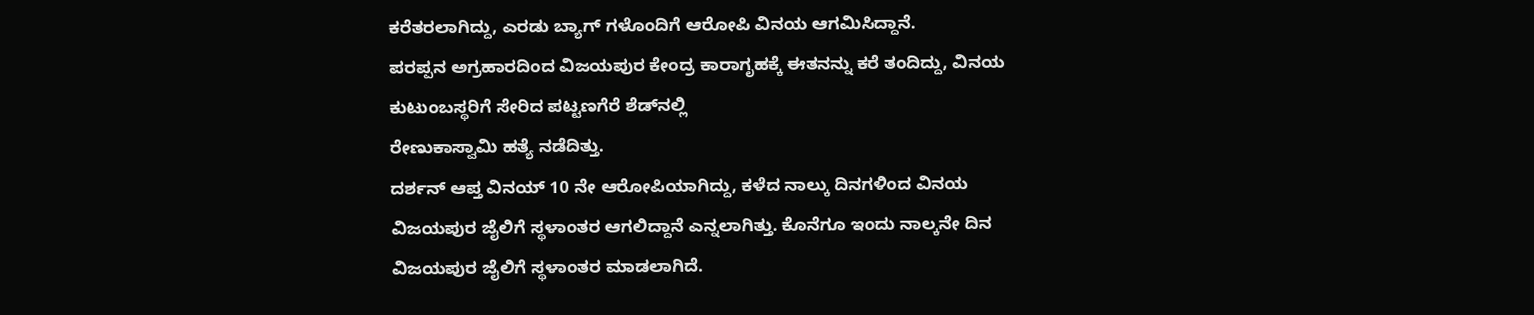ಕರೆತರಲಾಗಿದ್ದು, ಎರಡು ಬ್ಯಾಗ್ ಗಳೊಂದಿಗೆ ಆರೋಪಿ ವಿನಯ ಆಗಮಿಸಿದ್ದಾನೆ.
ಪರಪ್ಪನ ಅಗ್ರಹಾರದಿಂದ ವಿಜಯಪುರ ಕೇಂದ್ರ ಕಾರಾಗೃಹಕ್ಕೆ ಈತನನ್ನು ಕರೆ ತಂದಿದ್ದು, ವಿನಯ ಕುಟುಂಬಸ್ಥರಿಗೆ ಸೇರಿದ ಪಟ್ಟಣಗೆರೆ ಶೆಡ್‍ನಲ್ಲಿ
ರೇಣುಕಾಸ್ವಾಮಿ ಹತ್ಯೆ ನಡೆದಿತ್ತು.
ದರ್ಶನ್ ಆಪ್ತ ವಿನಯ್ 10 ನೇ ಆರೋಪಿಯಾಗಿದ್ದು, ಕಳೆದ ನಾಲ್ಕು ದಿನಗಳಿಂದ ವಿನಯ ವಿಜಯಪುರ ಜೈಲಿಗೆ ಸ್ಥಳಾಂತರ ಆಗಲಿದ್ದಾನೆ ಎನ್ನಲಾಗಿತ್ತು. ಕೊನೆಗೂ ಇಂದು ನಾಲ್ಕನೇ ದಿನ ವಿಜಯಪುರ ಜೈಲಿಗೆ ಸ್ಥಳಾಂತರ ಮಾಡಲಾಗಿದೆ.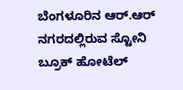ಬೆಂಗಳೂರಿನ ಆರ್.ಆರ್ ನಗರದಲ್ಲಿರುವ ಸ್ಟೋನಿ ಬ್ರೂಕ್ ಹೋಟೆಲ್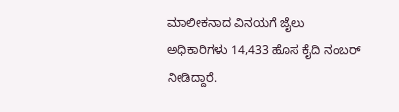ಮಾಲೀಕನಾದ ವಿನಯಗೆ ಜೈಲು ಅಧಿಕಾರಿಗಳು 14,433 ಹೊಸ ಕೈದಿ ನಂಬರ್ ನೀಡಿದ್ದಾರೆ.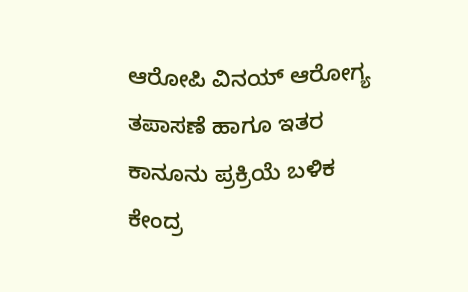ಆರೋಪಿ ವಿನಯ್ ಆರೋಗ್ಯ ತಪಾಸಣೆ ಹಾಗೂ ಇತರ ಕಾನೂನು ಪ್ರಕ್ರಿಯೆ ಬಳಿಕ ಕೇಂದ್ರ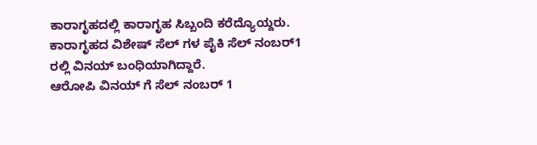ಕಾರಾಗೃಹದಲ್ಲಿ ಕಾರಾಗೃಹ ಸಿಬ್ಬಂದಿ ಕರೆದ್ಯೊಯ್ದರು.
ಕಾರಾಗೃಹದ ವಿಶೇಷ್ ಸೆಲ್ ಗಳ ಪೈಕಿ ಸೆಲ್ ನಂಬರ್1 ರಲ್ಲಿ ವಿನಯ್ ಬಂಧಿಯಾಗಿದ್ದಾರೆ.
ಆರೋಪಿ ವಿನಯ್ ಗೆ ಸೆಲ್ ನಂಬರ್ 1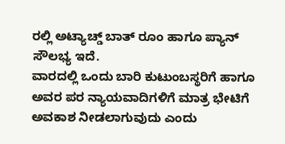ರಲ್ಲಿ ಅಟ್ಯಾಚ್ಡ್ ಬಾತ್ ರೂಂ ಹಾಗೂ ಪ್ಯಾನ್ ಸೌಲಭ್ಯ ಇದೆ.
ವಾರದಲ್ಲಿ ಒಂದು ಬಾರಿ ಕುಟುಂಬಸ್ಥರಿಗೆ ಹಾಗೂ ಅವರ ಪರ ನ್ಯಾಯವಾದಿಗಳಿಗೆ ಮಾತ್ರ ಭೇಟಿಗೆ ಅವಕಾಶ ನೀಡಲಾಗುವುದು ಎಂದು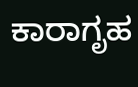ಕಾರಾಗೃಹ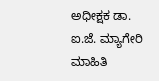ಅಧೀಕ್ಷಕ ಡಾ. ಐ.ಜೆ. ಮ್ಯಾಗೇರಿ ಮಾಹಿತಿ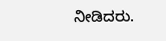ನೀಡಿದರು.